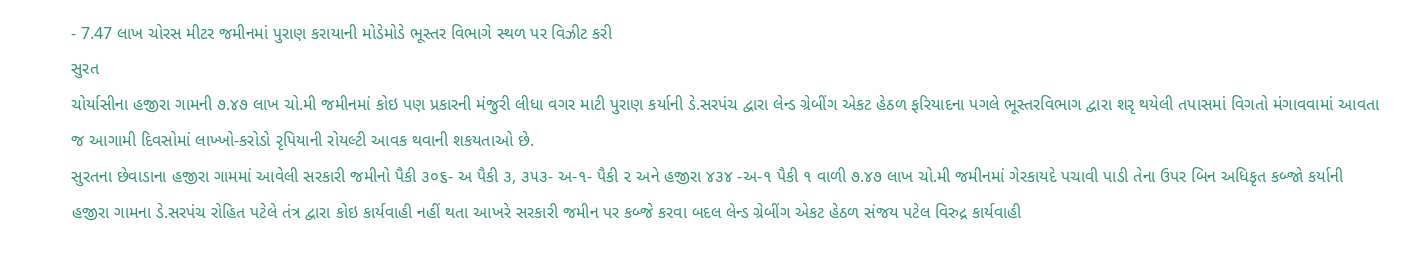- 7.47 લાખ ચોરસ મીટર જમીનમાં પુરાણ કરાયાની મોડેમોડે ભૂસ્તર વિભાગે સ્થળ પર વિઝીટ કરી
સુરત
ચોર્યાસીના હજીરા ગામની ૭.૪૭ લાખ ચો.મી જમીનમાં કોઇ પણ પ્રકારની મંજુરી લીધા વગર માટી પુરાણ કર્યાની ડે.સરપંચ દ્વારા લેન્ડ ગ્રેબીંગ એકટ હેઠળ ફરિયાદના પગલે ભૂસ્તરવિભાગ દ્વારા શરૃ થયેલી તપાસમાં વિગતો મંગાવવામાં આવતા જ આગામી દિવસોમાં લાખ્ખો-કરોડો રૃપિયાની રોયલ્ટી આવક થવાની શકયતાઓ છે.
સુરતના છેવાડાના હજીરા ગામમાં આવેલી સરકારી જમીનો પૈકી ૩૦૬- અ પૈકી ૩, ૩૫૩- અ-૧- પૈકી ૨ અને હજીરા ૪૩૪ -અ-૧ પૈકી ૧ વાળી ૭.૪૭ લાખ ચો.મી જમીનમાં ગેરકાયદે પચાવી પાડી તેના ઉપર બિન અધિકૃત કબ્જો કર્યાની હજીરા ગામના ડે.સરપંચ રોહિત પટેલે તંત્ર દ્વારા કોઇ કાર્યવાહી નહીં થતા આખરે સરકારી જમીન પર કબ્જે કરવા બદલ લેન્ડ ગ્રેબીંગ એકટ હેઠળ સંજય પટેલ વિરુદ્ર કાર્યવાહી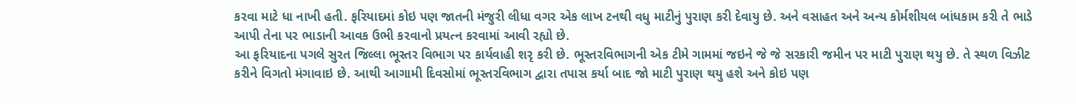કરવા માટે ધા નાખી હતી. ફરિયાદમાં કોઇ પણ જાતની મંજુરી લીધા વગર એક લાખ ટનથી વધુ માટીનું પુરાણ કરી દેવાયુ છે. અને વસાહત અને અન્ય કોર્મશીયલ બાંધકામ કરી તે ભાડે આપી તેના પર ભાડાની આવક ઉભી કરવાનો પ્રયત્ન કરવામાં આવી રહ્યો છે.
આ ફરિયાદના પગલે સુરત જિલ્લા ભૂસ્તર વિભાગ પર કાર્યવાહી શરૃ કરી છે. ભૂસ્તરવિભાગની એક ટીમે ગામમાં જઇને જે જે સરકારી જમીન પર માટી પુરાણ થયુ છે. તે સ્થળ વિઝીટ કરીને વિગતો મંગાવાઇ છે. આથી આગામી દિવસોમાં ભૂસ્તરવિભાગ દ્વારા તપાસ કર્યા બાદ જો માટી પુરાણ થયુ હશે અને કોઇ પણ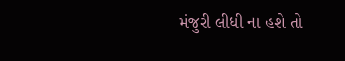મંજુરી લીધી ના હશે તો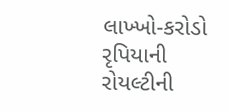લાખ્ખો-કરોડો રૃપિયાની રોયલ્ટીની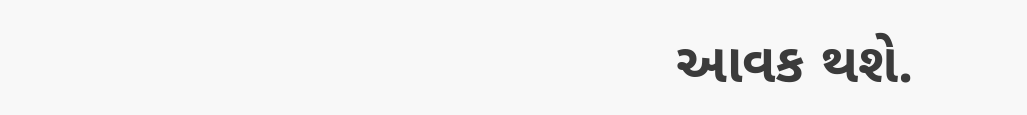આવક થશે.